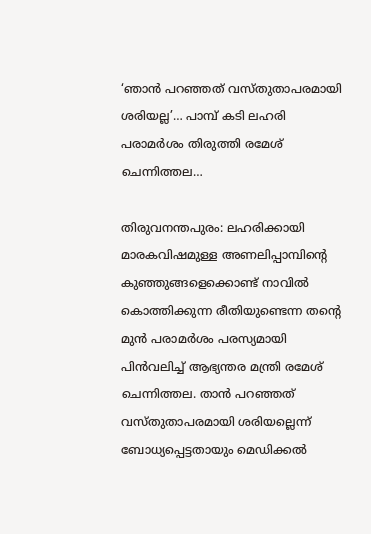‘ഞാൻ പറഞ്ഞത് വസ്തുതാപരമായി ശരിയല്ല’… പാമ്പ് കടി ലഹരി പരാമർശം തിരുത്തി രമേശ് ചെന്നിത്തല…

തിരുവനന്തപുരം: ലഹരിക്കായി മാരകവിഷമുള്ള അണലിപ്പാമ്പിന്റെ കുഞ്ഞുങ്ങളെക്കൊണ്ട് നാവിൽ കൊത്തിക്കുന്ന രീതിയുണ്ടെന്ന തന്റെ മുൻ പരാമർശം പരസ്യമായി പിൻവലിച്ച് ആഭ്യന്തര മന്ത്രി രമേശ് ചെന്നിത്തല. താൻ പറഞ്ഞത് വസ്തുതാപരമായി ശരിയല്ലെന്ന് ബോധ്യപ്പെട്ടതായും മെഡിക്കൽ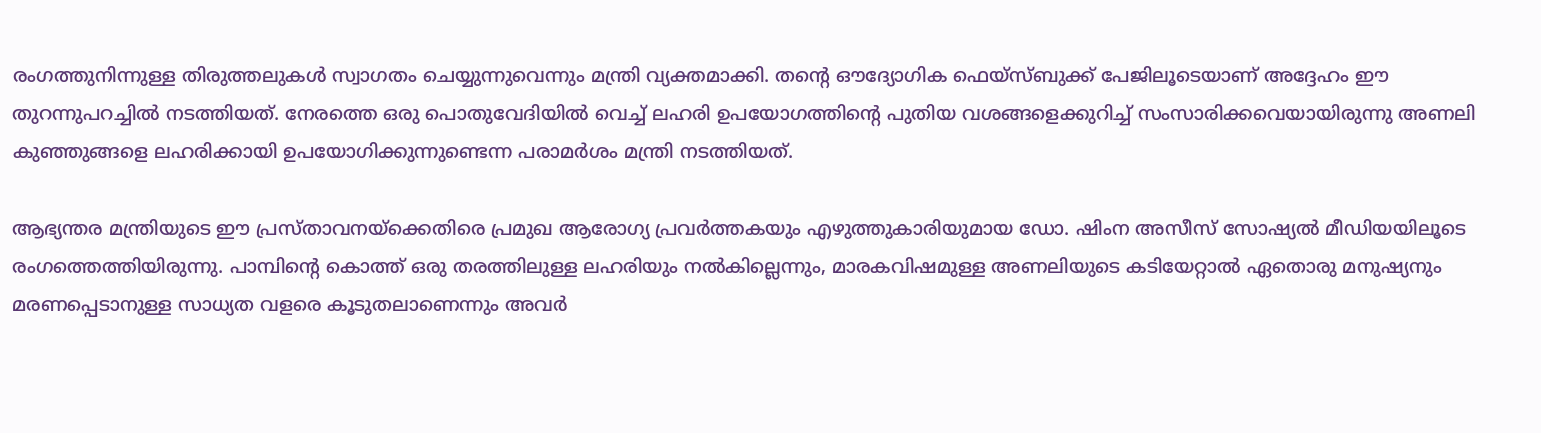രംഗത്തുനിന്നുള്ള തിരുത്തലുകൾ സ്വാഗതം ചെയ്യുന്നുവെന്നും മന്ത്രി വ്യക്തമാക്കി. തന്റെ ഔദ്യോഗിക ഫെയ്‌സ്ബുക്ക് പേജിലൂടെയാണ് അദ്ദേഹം ഈ തുറന്നുപറച്ചിൽ നടത്തിയത്. നേരത്തെ ഒരു പൊതുവേദിയിൽ വെച്ച് ലഹരി ഉപയോഗത്തിന്റെ പുതിയ വശങ്ങളെക്കുറിച്ച് സംസാരിക്കവെയായിരുന്നു അണലി കുഞ്ഞുങ്ങളെ ലഹരിക്കായി ഉപയോഗിക്കുന്നുണ്ടെന്ന പരാമർശം മന്ത്രി നടത്തിയത്.

ആഭ്യന്തര മന്ത്രിയുടെ ഈ പ്രസ്താവനയ്‌ക്കെതിരെ പ്രമുഖ ആരോഗ്യ പ്രവർത്തകയും എഴുത്തുകാരിയുമായ ഡോ. ഷിംന അസീസ് സോഷ്യൽ മീഡിയയിലൂടെ രംഗത്തെത്തിയിരുന്നു. പാമ്പിന്റെ കൊത്ത് ഒരു തരത്തിലുള്ള ലഹരിയും നൽകില്ലെന്നും, മാരകവിഷമുള്ള അണലിയുടെ കടിയേറ്റാൽ ഏതൊരു മനുഷ്യനും മരണപ്പെടാനുള്ള സാധ്യത വളരെ കൂടുതലാണെന്നും അവർ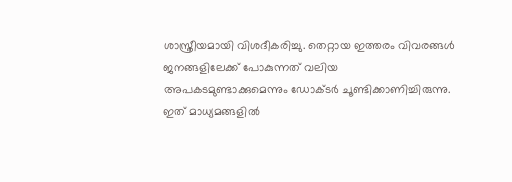ശാസ്ത്രീയമായി വിശദീകരിച്ചു. തെറ്റായ ഇത്തരം വിവരങ്ങൾ ജനങ്ങളിലേക്ക് പോകുന്നത് വലിയ അപകടമുണ്ടാക്കുമെന്നും ഡോക്ടർ ചൂണ്ടിക്കാണിച്ചിരുന്നു. ഇത് മാധ്യമങ്ങളിൽ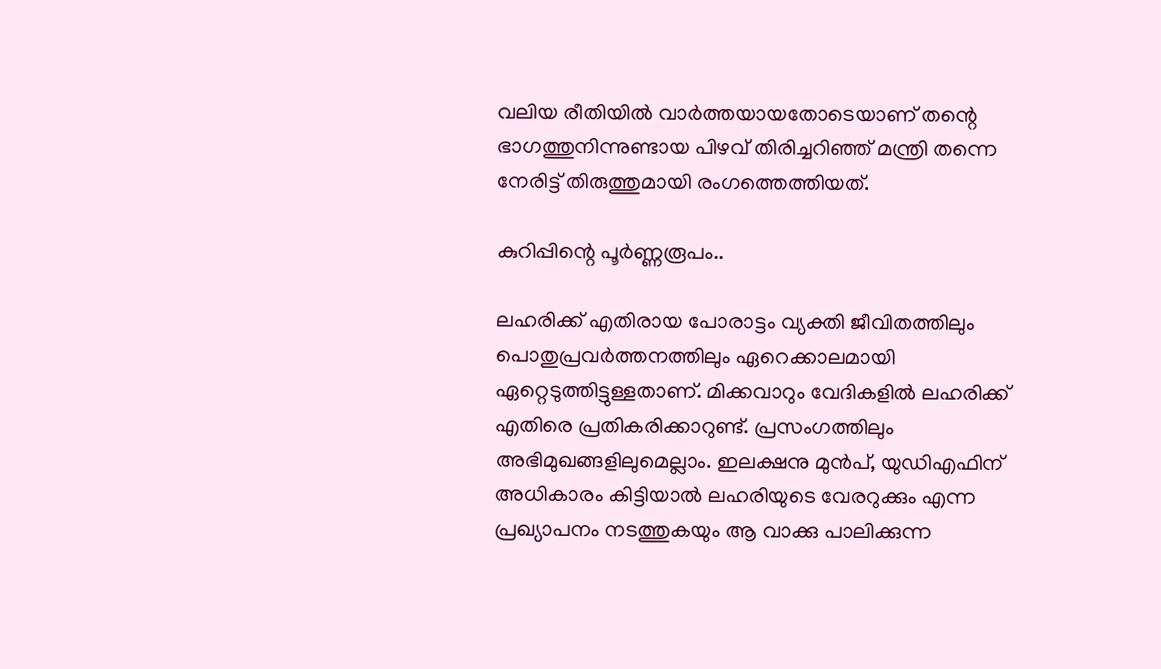വലിയ രീതിയിൽ വാർത്തയായതോടെയാണ് തന്റെ ഭാഗത്തുനിന്നുണ്ടായ പിഴവ് തിരിച്ചറിഞ്ഞ് മന്ത്രി തന്നെ നേരിട്ട് തിരുത്തുമായി രംഗത്തെത്തിയത്.

കുറിപ്പിന്റെ പൂർണ്ണരൂപം..

ലഹരിക്ക് എതിരായ പോരാട്ടം വ്യക്തി ജീവിതത്തിലും പൊതുപ്രവർത്തനത്തിലും ഏറെക്കാലമായി ഏറ്റെടുത്തിട്ടുള്ളതാണ്. മിക്കവാറും വേദികളിൽ ലഹരിക്ക് എതിരെ പ്രതികരിക്കാറുണ്ട്. പ്രസംഗത്തിലും അഭിമുഖങ്ങളിലുമെല്ലാം. ഇലക്ഷനു മുൻപ്, യുഡിഎഫിന് അധികാരം കിട്ടിയാൽ ലഹരിയുടെ വേരറുക്കും എന്ന പ്രഖ്യാപനം നടത്തുകയും ആ വാക്കു പാലിക്കുന്ന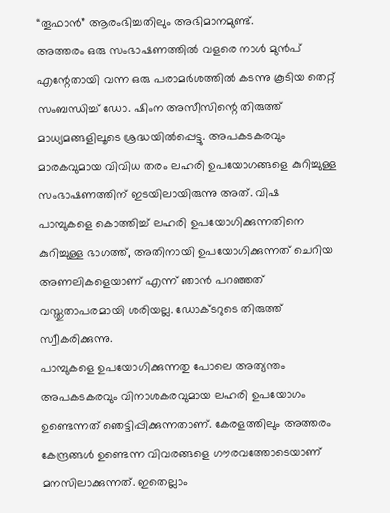“തൂഫാൻ” ആരംഭിച്ചതിലും അഭിമാനമുണ്ട്.
അത്തരം ഒരു സംഭാഷണത്തിൽ വളരെ നാൾ മുൻപ് എന്റേതായി വന്ന ഒരു പരാമർശത്തിൽ കടന്നു കൂടിയ തെറ്റ് സംബന്ധിച്ച് ഡോ. ഷിംന അസീസിന്റെ തിരുത്ത് മാധ്യമങ്ങളിലൂടെ ശ്രദ്ധയിൽപ്പെട്ടു. അപകടകരവും മാരകവുമായ വിവിധ തരം ലഹരി ഉപയോഗങ്ങളെ കുറിച്ചുള്ള സംഭാഷണത്തിന് ഇടയിലായിരുന്നു അത്. വിഷ
പാമ്പുകളെ കൊത്തിച്ച് ലഹരി ഉപയോഗിക്കുന്നതിനെ കുറിച്ചുള്ള ഭാഗത്ത്, അതിനായി ഉപയോഗിക്കുന്നത് ചെറിയ അണലികളെയാണ് എന്ന് ഞാൻ പറഞ്ഞത് വസ്തുതാപരമായി ശരിയല്ല. ഡോക്ടറുടെ തിരുത്ത് സ്വീകരിക്കുന്നു.
പാമ്പുകളെ ഉപയോഗിക്കുന്നതു പോലെ അത്യന്തം അപകടകരവും വിനാശകരവുമായ ലഹരി ഉപയോഗം ഉണ്ടെന്നത് ഞെട്ടിപ്പിക്കുന്നതാണ്. കേരളത്തിലും അത്തരം കേന്ദ്രങ്ങൾ ഉണ്ടെന്ന വിവരങ്ങളെ ഗൗരവത്തോടെയാണ് മനസിലാക്കുന്നത്. ഇതെല്ലാം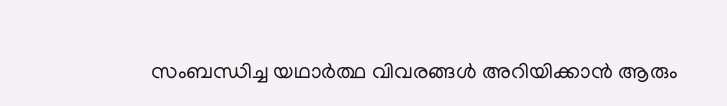സംബന്ധിച്ച യഥാർത്ഥ വിവരങ്ങൾ അറിയിക്കാൻ ആരും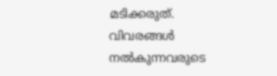മടിക്കരുത്. വിവരങ്ങൾ നൽകുന്നവരുടെ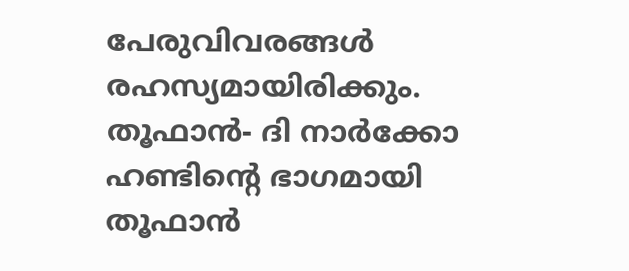പേരുവിവരങ്ങൾ രഹസ്യമായിരിക്കും.
തൂഫാൻ- ദി നാർക്കോ ഹണ്ടിന്റെ ഭാഗമായി തൂഫാൻ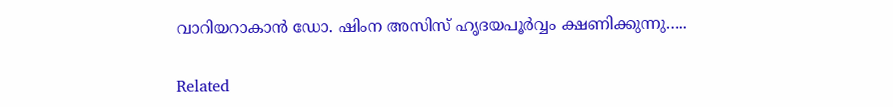വാറിയറാകാൻ ഡോ. ഷിംന അസിസ് ഹൃദയപൂർവ്വം ക്ഷണിക്കുന്നു…..

Related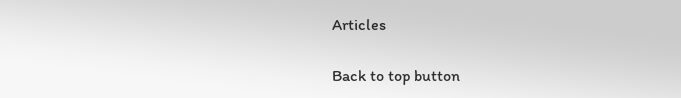Articles

Back to top button